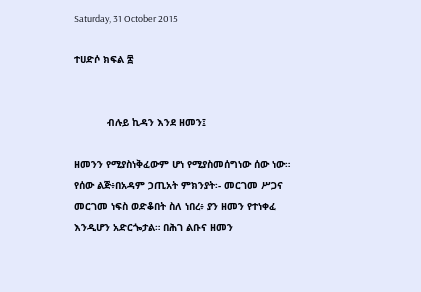Saturday, 31 October 2015

ተሀድሶ ክፍል ፰


           ብሉይ ኪዳን እንደ ዘመን፤

ዘመንን የሚያስነቅፈውም ሆነ የሚያስመሰግነው ሰው ነው። የሰው ልጅ፥በአዳም ኃጢአት ምክንያት፡- መርገመ ሥጋና መርገመ ነፍስ ወድቆበት ስለ ነበረ፥ ያን ዘመን የተነቀፈ እንዲሆን አድርጐታል። በሕገ ልቡና ዘመን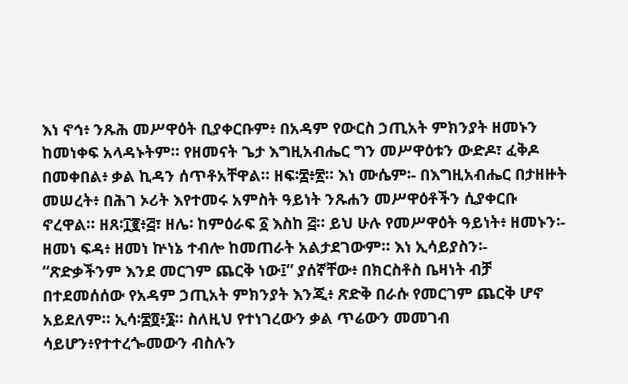እነ ኖኅ፥ ንጹሕ መሥዋዕት ቢያቀርቡም፥ በአዳም የውርስ ኃጢአት ምክንያት ዘመኑን ከመነቀፍ አላዳኑትም። የዘመናት ጌታ እግዚአብሔር ግን መሥዋዕቱን ውድዶ፣ ፈቅዶ በመቀበል፥ ቃል ኪዳን ሰጥቶአቸዋል። ዘፍ፡፰፥፳። እነ ሙሴም፡- በእግዚአብሔር በታዘዙት መሠረት፥ በሕገ ኦሪት እየተመሩ አምስት ዓይነት ንጹሐን መሥዋዕቶችን ሲያቀርቡ ኖረዋል። ዘጸ፡፲፪፥፭፣ ዘሌ፡ ከምዕራፍ ፩ እስከ ፭። ይህ ሁሉ የመሥዋዕት ዓይነት፥ ዘመኑን፡- ዘመነ ፍዳ፥ ዘመነ ኵነኔ ተብሎ ከመጠራት አልታደገውም። እነ ኢሳይያስን፡- “ጽድቃችንም እንደ መርገም ጨርቅ ነው፤” ያሰኛቸው፥ በክርስቶስ ቤዛነት ብቻ በተደመሰሰው የአዳም ኃጢአት ምክንያት እንጂ፥ ጽድቅ በራሱ የመርገም ጨርቅ ሆኖ አይደለም። ኢሳ፡፷፬፥፮። ስለዚህ የተነገረውን ቃል ጥሬውን መመገብ ሳይሆን፥የተተረጐመውን ብስሉን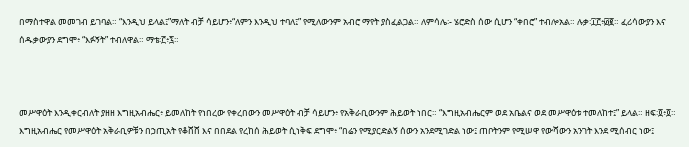በማስተዋል መመገብ ይገባል። “እንዲህ ይላል፤”ማለት ብቻ ሳይሆን፥“ለምን እንዲህ ተባለ፤” የሚለውንም አብሮ ማየት ያስፈልጋል። ለምሳሌ፡- ሄሮድስ ሰው ሲሆን “ቀበሮ” ተብሎአል። ሉቃ፡፲፫፥፴፪። ፈሪሳውያን እና ሰዱቃውያን ደግሞ፥ “እፉኝት” ተብለዋል። ማቴ፡፫፥፯።



መሥዋዕት እንዲቀርብለት ያዘዘ እግዚአብሔር፥ ይመለከት የነበረው የቀረበውን መሥዋዕት ብቻ ሳይሆን፥ የአቅራቢውንም ሕይወት ነበር። “እግዚአብሔርም ወደ አቤልና ወደ መሥዋዕቱ ተመለከተ፤” ይላል። ዘፍ፡፬፥፬። እግዚአብሔር የመሥዋዕት አቅራቢዎቹን በኃጢአት የቆሸሸ እና በበደል የረከሰ ሕይወት ሲነቅፍ ደግሞ፥ “በሬን የሚያርድልኝ ሰውን አንደሚገድል ነው፤ ጠቦትንም የሚሠዋ የውሻውን አንገት እንደ ሚሰብር ነው፤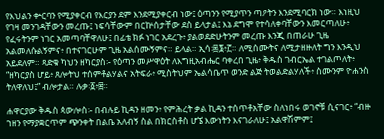የእህልን ቍርባን የሚያቀርብ የእርያን ደም እንደሚያቀርብ ነው፤ ዕጣንን የሚያጥን ጣዖትን እንደሚባርክ ነው። እነዚህ የገዛ መንገዳቸውን መረጡ፤ ነፍሳቸውም በርኵሰታቸው ደስ ይላታል፤ እኔ ደግሞ የተሳለቀባቸውን እመርጣለሁ፥ የፈሩትንም ነገር አመጣባቸዋለሁ፤ በፊቴ ክፉ ነገር አደረጉ፥ ያልወደድሁትንም መረጡ እንጂ በጠራሁ ጊዜ አልመለሱልኝምና፥ በተናገርሁም ጊዜ አልሰሙኝምና። ይላል። ኢሳ፡፷፮፥፫። ለሚሰሙትና ለሚታዘዙለት ግን እንዲህ አይደለም። ጻድቁ ካህን ዘካርያስ፡- የዕጣን መሥዋዕት ለእግዚአብሔር ባቀረበ ጊዜ፥ ቅዱስ ገብርኤል ተገልጦለት፥ “ዘካርያስ ሆይ፥ ጸሎትህ ተሰምቶልሃልና አትፍራ፥ ሚስትህም ኤልሳቤጥ ወንድ ልጅ ትወልድልሃለች፥ ስሙንም ዮሐንስ ትለዋለህ፤” ብሎታል። ሉቃ፡፩፥፰።

ሐዋርያው ቅዱስ ጳውሎስ፡- በብሉይ ኪዳን ዘመን፥ የምሕረት ቃል ኪዳን ተሰጥቶአቸው ስለነበሩ ወገኖቹ ሲናገር፥ “ብዙ ኀዘን የማያቋርጥም ጭንቀት በልቤ አለብኝ ስል በክርስቶስ ሆኜ እውነትን እናገራለሁ፤ አልዋሽምም፤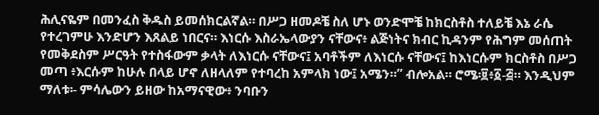ሕሊናዬም በመንፈስ ቅዱስ ይመሰክርልኛል። በሥጋ ዘመዶቼ ስለ ሆኑ ወንድሞቼ ከክርስቶስ ተለይቼ እኔ ራሴ የተረገምሁ እንድሆን እጸልይ ነበርና። እነርሱ እስራኤላውያን ናቸውና፥ ልጅነትና ክብር ኪዳንም የሕግም መሰጠት የመቅደስም ሥርዓት የተስፋውም ቃላት ለእነርሱ ናቸውና፤ አባቶችም ለእነርሱ ናቸውና፤ ከእነርሱም ክርስቶስ በሥጋ መጣ ፥እርሱም ከሁሉ በላይ ሆኖ ለዘላለም የተባረከ አምላክ ነው፤ አሜን።” ብሎአል። ሮሜ፡፱፥፩-፭። እንዲህም ማለቱ፡- ምሳሌውን ይዘው ከአማናዊው፥ ንባቡን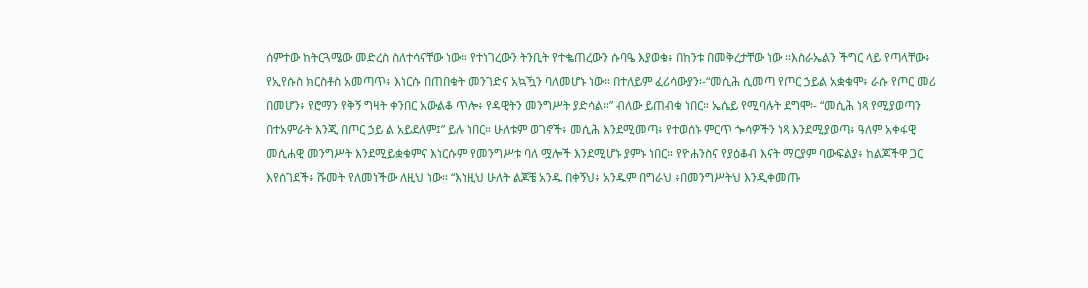ሰምተው ከትርጓሜው መድረስ ስለተሳናቸው ነው። የተነገረውን ትንቢት የተቈጠረውን ሱባዔ እያወቁ፥ በከንቱ በመቅረታቸው ነው ።እስራኤልን ችግር ላይ የጣላቸው፥ የኢየሱስ ክርስቶስ አመጣጥ፥ እነርሱ በጠበቁት መንገድና አኳዃን ባለመሆኑ ነው። በተለይም ፈሪሳውያን፡-“መሲሕ ሲመጣ የጦር ኃይል አቋቁሞ፥ ራሱ የጦር መሪ በመሆን፥ የሮማን የቅኝ ግዛት ቀንበር አውልቆ ጥሎ፥ የዳዊትን መንግሥት ያድሳል።” ብለው ይጠብቁ ነበር። ኤሴይ የሚባሉት ደግሞ፡- “መሲሕ ነጻ የሚያወጣን በተአምራት እንጂ በጦር ኃይ ል አይደለም፤” ይሉ ነበር። ሁለቱም ወገኖች፥ መሲሕ እንደሚመጣ፥ የተወሰኑ ምርጥ ጐሳዎችን ነጻ እንደሚያወጣ፥ ዓለም አቀፋዊ መሲሐዊ መንግሥት እንደሚይቋቁምና እነርሱም የመንግሥቱ ባለ ሟሎች እንደሚሆኑ ያምኑ ነበር። የዮሐንስና የያዕቆብ እናት ማርያም ባውፍልያ፥ ከልጆችዋ ጋር እየሰገደች፥ ሹመት የለመነችው ለዚህ ነው። “እነዚህ ሁለት ልጆቼ አንዱ በቀኝህ፥ አንዱም በግራህ ፥በመንግሥትህ እንዲቀመጡ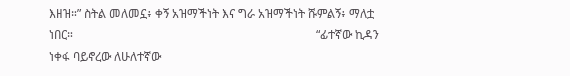እዘዝ።” ስትል መለመኗ፥ ቀኝ አዝማችነት እና ግራ አዝማችነት ሹምልኝ፥ ማለቷ ነበር።                                                                                 “ፊተኛው ኪዳን ነቀፋ ባይኖረው ለሁለተኛው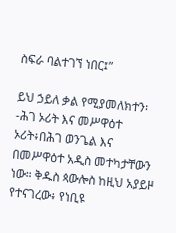ስፍራ ባልተገኘ ነበር፤”

ይህ ኃይለ ቃል የሚያመለክተን፡-ሕገ ኦሪት እና መሥዋዕተ ኦሪት፥በሕገ ወንጌል እና በመሥዋዕተ አዲስ መተካታቸውን ነው። ቅዱስ ጳውሎስ ከዚህ አያይዞ የተናገረው፥ የነቢዩ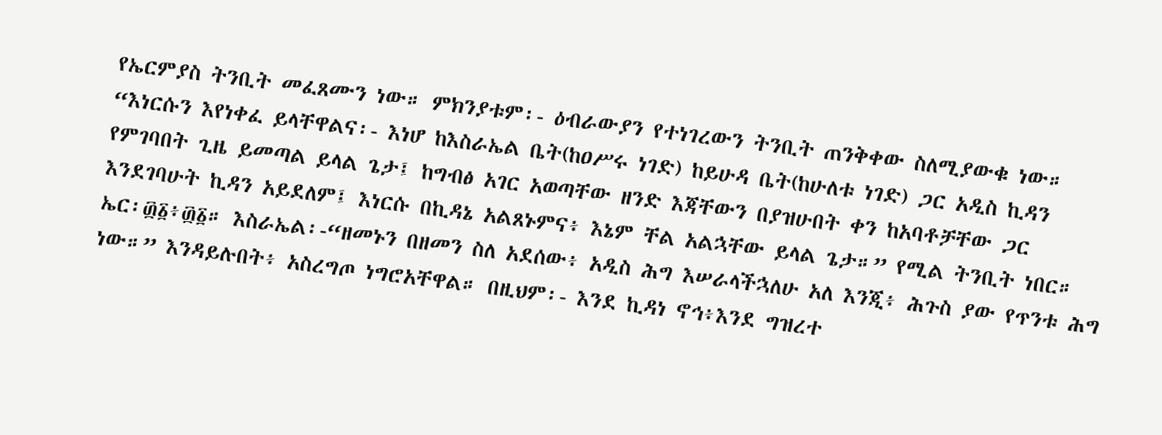የኤርምያስ ትንቢት መፈጸሙን ነው። ምክንያቱም፡- ዕብራውያን የተነገረውን ትንቢት ጠንቅቀው ስለሚያውቁ ነው። “እነርሱን እየነቀፈ ይላቸዋልና፡- እነሆ ከእስራኤል ቤት(ከዐሥሩ ነገድ) ከይሁዳ ቤት(ከሁለቱ ነገድ) ጋር አዲስ ኪዳን የምገባበት ጊዜ ይመጣል ይላል ጌታ፤ ከግብፅ አገር አወጣቸው ዘንድ እጃቸውን በያዝሁበት ቀን ከአባቶቻቸው ጋር እንደገባሁት ኪዳን አይደለም፤ እነርሱ በኪዳኔ አልጸኑምና፥ እኔም ቸል አልኋቸው ይላል ጌታ።” የሚል ትንቢት ነበር። ኤር፡፴፩፥፴፩። እስራኤል፡-“ዘመኑን በዘመን ስለ አደሰው፥ አዲስ ሕግ እሠራላችኋለሁ አለ እንጂ፥ ሕጉስ ያው የጥንቱ ሕግ ነው።” እንዳይሉበት፥ አስረግጦ ነግሮአቸዋል። በዚህም፡- እንደ ኪዳነ ኖኅ፥እንደ ግዝረተ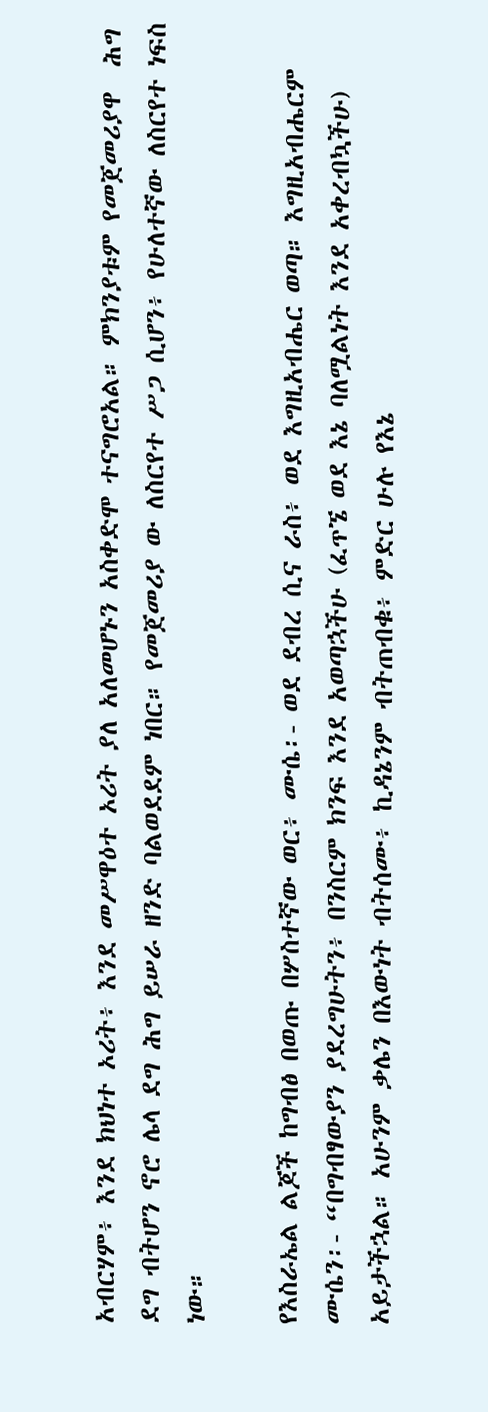አብርሃም፥ እንደ ክህነተ ኦሪት፥ እንደ መሥዋዕተ ኦሪት ያለ አለመሆኑን አስቀድሞ ተናግሮአል። ምክንያቱም የመጀመሪያዋ  ሕግ ደግ ብትሆን ኖሮ ሌላ ደግ ሕግ ይሠራ ዘንድ ባልወደደም ነበር። የመጀመሪያ ው ለስርየተ ሥጋ ሲሆን፥ የሁለተኛው ለስርየተ ነፍስ ነው።

የእስራኤል ልጆች ከግብፅ በወጡ በሦስተኛው ወር፥ ሙሴ፡- ወደ ደብረ ሲና ራስ፥ ወደ እግዚአብሔር ወጣ። እግዚአብሔርም ሙሴን፡- “በግብፃውያን ያደረግሁትን፥ በንስርም ክንፍ እንደ አወጣኋችሁ (ፈጥኜ ወደ እኔ ባለሟልነት እንደ አቀረብኳችሁ) አይታችኋል። አሁንም ቃሌን በእውነት ብትሰሙ፥ ኪዳኔንም ብትጠብቁ፥ ምድር ሁሉ የእኔ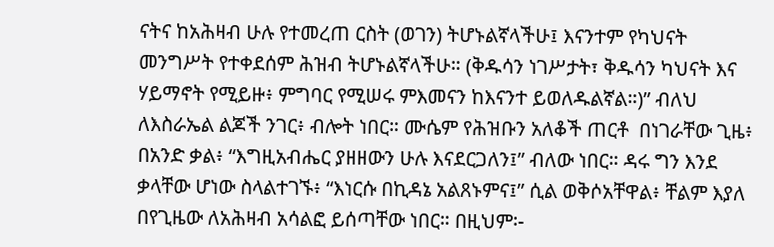ናትና ከአሕዛብ ሁሉ የተመረጠ ርስት (ወገን) ትሆኑልኛላችሁ፤ እናንተም የካህናት መንግሥት የተቀደሰም ሕዝብ ትሆኑልኛላችሁ። (ቅዱሳን ነገሥታት፣ ቅዱሳን ካህናት እና ሃይማኖት የሚይዙ፥ ምግባር የሚሠሩ ምእመናን ከእናንተ ይወለዱልኛል።)” ብለህ ለእስራኤል ልጆች ንገር፥ ብሎት ነበር። ሙሴም የሕዝቡን አለቆች ጠርቶ  በነገራቸው ጊዜ፥ በአንድ ቃል፥ “እግዚአብሔር ያዘዘውን ሁሉ እናደርጋለን፤” ብለው ነበር። ዳሩ ግን እንደ ቃላቸው ሆነው ስላልተገኙ፥ “እነርሱ በኪዳኔ አልጸኑምና፤” ሲል ወቅሶአቸዋል፥ ቸልም እያለ በየጊዜው ለአሕዛብ አሳልፎ ይሰጣቸው ነበር። በዚህም፡-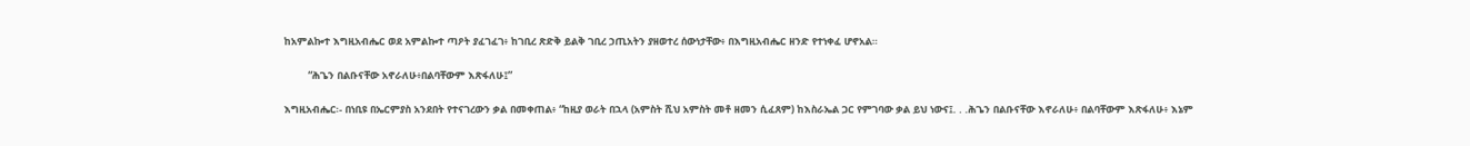ከአምልኰተ እግዚአብሔር ወደ አምልኰተ ጣዖት ያፈገፈገ፥ ከገቢረ ጽድቅ ይልቅ ገቢረ ኃጢአትን ያዘወተረ ሰውነታቸው፥ በእግዚአብሔር ዘንድ የተነቀፈ ሆኖአል።

        “ሕጌን በልቡናቸው አኖራለሁ፥በልባቸውም እጽፋለሁ፤”

እግዚአብሔር፡- በነቢዩ በኤርምያስ አንደበት የተናገረውን ቃል በመቀጠል፥ “ከዚያ ወራት በኋላ (አምስት ሺህ አምስት መቶ ዘመን ሲፈጸም) ከእስራኤል ጋር የምገባው ቃል ይህ ነውና፤. . .ሕጌን በልቡናቸው እኖራለሁ፥ በልባቸውም እጽፋለሁ፥ እኔም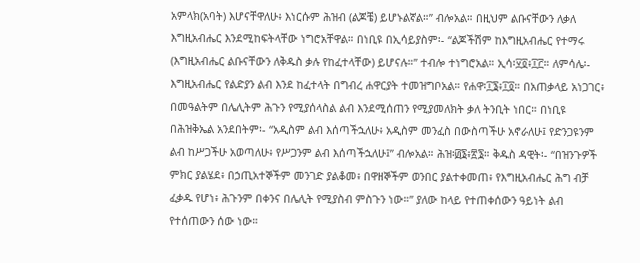አምላክ(አባት) እሆናቸዋለሁ፥ እነርሱም ሕዝብ (ልጆቼ) ይሆኑልኛል።” ብሎአል። በዚህም ልቡናቸውን ለቃለ እግዚአብሔር እንደሚከፍትላቸው ነግሮአቸዋል። በነቢዩ በኢሳይያስም፡- “ልጆችሽም ከእግዚአብሔር የተማሩ (እግዚአብሔር ልቡናቸውን ለቅዱስ ቃሉ የከፈተላቸው) ይሆናሉ።” ተብሎ ተነግሮአል። ኢሳ፡፶፬፥፲፫። ለምሳሌ፡- እግዚአብሔር የልድያን ልብ እንደ ከፈተላት በግብረ ሐዋርያት ተመዝግቦአል። የሐዋ፡፲፮፥፲፬። በአጠቃላይ አነጋገር፥ በመዓልትም በሌሊትም ሕጉን የሚያሰላስል ልብ እንደሚሰጠን የሚያመለክት ቃለ ትንቢት ነበር። በነቢዩ በሕዝቅኤል አንደበትም፡- “አዲስም ልብ እሰጣችኋለሁ፥ አዲስም መንፈስ በውስጣችሁ አኖራለሁ፤ የድንጋዩንም ልብ ከሥጋችሁ አወጣለሁ፥ የሥጋንም ልብ እሰጣችኋለሁ፤” ብሎአል። ሕዝ፡፴፮፥፳፮። ቅዱስ ዳዊት፡- “በዝንጉዎች ምክር ያልሄደ፥ በኃጢአተኞችም መንገድ ያልቆመ፥ በዋዘኞችም ወንበር ያልተቀመጠ፥ የእግዚአብሔር ሕግ ብቻ ፈቃዱ የሆነ፥ ሕጉንም በቀንና በሌሊት የሚያስብ ምስጉን ነው።” ያለው ከላይ የተጠቀሰውን ዓይነት ልብ የተሰጠውን ሰው ነው።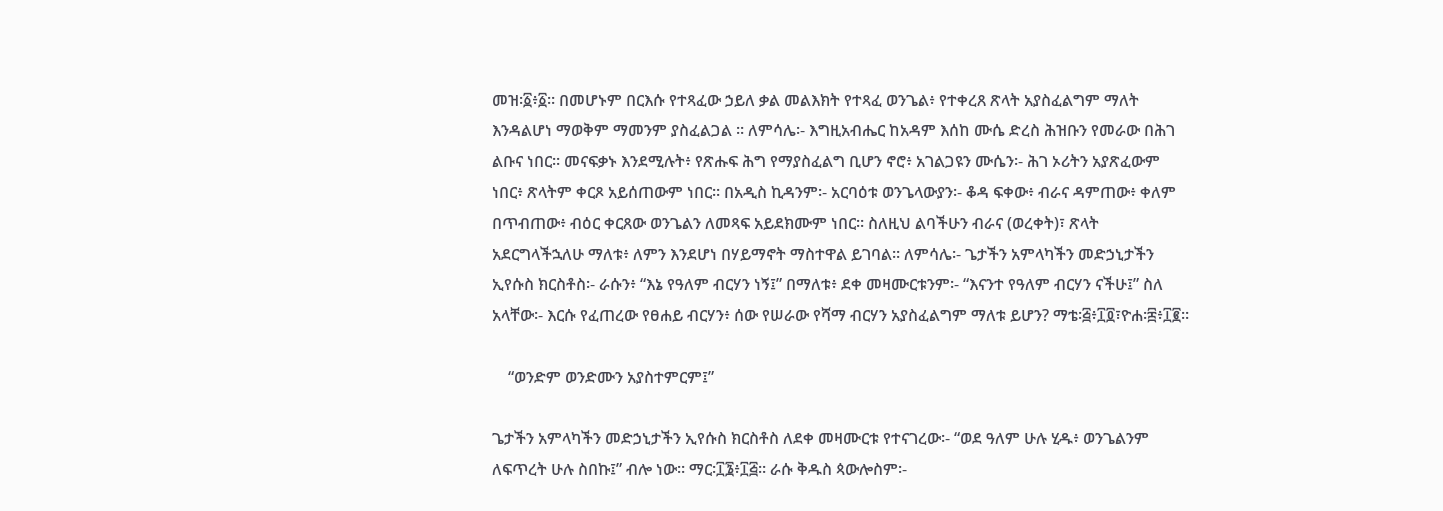መዝ፡፩፥፩። በመሆኑም በርእሱ የተጻፈው ኃይለ ቃል መልእክት የተጻፈ ወንጌል፥ የተቀረጸ ጽላት አያስፈልግም ማለት እንዳልሆነ ማወቅም ማመንም ያስፈልጋል ። ለምሳሌ፡- እግዚአብሔር ከአዳም እሰከ ሙሴ ድረስ ሕዝቡን የመራው በሕገ ልቡና ነበር። መናፍቃኑ እንደሚሉት፥ የጽሑፍ ሕግ የማያስፈልግ ቢሆን ኖሮ፥ አገልጋዩን ሙሴን፡- ሕገ ኦሪትን አያጽፈውም ነበር፥ ጽላትም ቀርጾ አይሰጠውም ነበር። በአዲስ ኪዳንም፡- አርባዕቱ ወንጌላውያን፡- ቆዳ ፍቀው፥ ብራና ዳምጠው፥ ቀለም በጥብጠው፥ ብዕር ቀርጸው ወንጌልን ለመጻፍ አይደክሙም ነበር። ስለዚህ ልባችሁን ብራና (ወረቀት)፣ ጽላት አደርግላችኋለሁ ማለቱ፥ ለምን እንደሆነ በሃይማኖት ማስተዋል ይገባል። ለምሳሌ፡- ጌታችን አምላካችን መድኃኒታችን ኢየሱስ ክርስቶስ፡- ራሱን፥ “እኔ የዓለም ብርሃን ነኝ፤” በማለቱ፥ ደቀ መዛሙርቱንም፡- “እናንተ የዓለም ብርሃን ናችሁ፤” ስለ አላቸው፡- እርሱ የፈጠረው የፀሐይ ብርሃን፥ ሰው የሠራው የሻማ ብርሃን አያስፈልግም ማለቱ ይሆን? ማቴ፡፭፥፲፬፣ዮሐ፡፰፥፲፪።

    “ወንድም ወንድሙን አያስተምርም፤”

ጌታችን አምላካችን መድኃኒታችን ኢየሱስ ክርስቶስ ለደቀ መዛሙርቱ የተናገረው፡- “ወደ ዓለም ሁሉ ሂዱ፥ ወንጌልንም ለፍጥረት ሁሉ ስበኩ፤” ብሎ ነው። ማር፡፲፮፥፲፭። ራሱ ቅዱስ ጳውሎስም፡-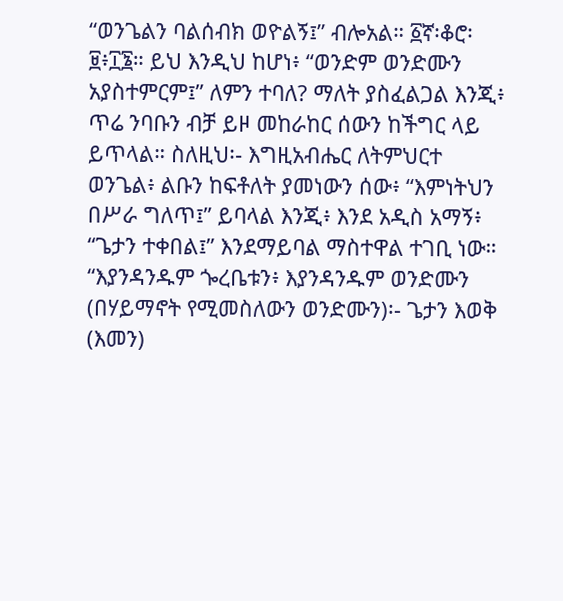“ወንጌልን ባልሰብክ ወዮልኝ፤” ብሎአል። ፩ኛ፡ቆሮ፡፱፥፲፮። ይህ እንዲህ ከሆነ፥ “ወንድም ወንድሙን አያስተምርም፤” ለምን ተባለ? ማለት ያስፈልጋል እንጂ፥ ጥሬ ንባቡን ብቻ ይዞ መከራከር ሰውን ከችግር ላይ ይጥላል። ስለዚህ፡- እግዚአብሔር ለትምህርተ ወንጌል፥ ልቡን ከፍቶለት ያመነውን ሰው፥ “እምነትህን በሥራ ግለጥ፤” ይባላል እንጂ፥ እንደ አዲስ አማኝ፥ “ጌታን ተቀበል፤” እንደማይባል ማስተዋል ተገቢ ነው። “እያንዳንዱም ጐረቤቱን፥ እያንዳንዱም ወንድሙን (በሃይማኖት የሚመስለውን ወንድሙን)፡- ጌታን እወቅ (እመን)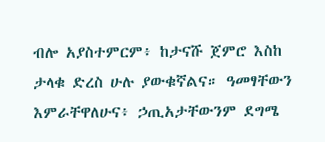ብሎ አያስተምርም፥ ከታናሹ ጀምሮ እስከ ታላቁ ድረስ ሁሉ ያውቁኛልና። ዓመፃቸውን እምራቸዋለሁና፥ ኃጢአታቸውንም ደግሜ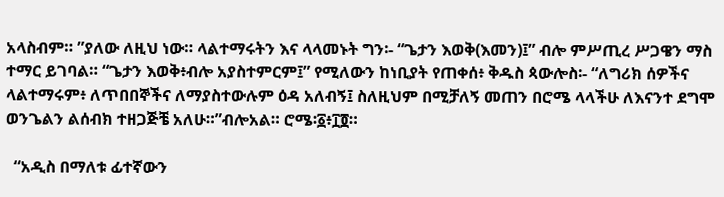አላስብም። ”ያለው ለዚህ ነው። ላልተማሩትን እና ላላመኑት ግን፡- “ጌታን እወቅ(እመን)፤” ብሎ ምሥጢረ ሥጋዌን ማስ ተማር ይገባል። “ጌታን እወቅ፥ብሎ አያስተምርም፤” የሚለውን ከነቢያት የጠቀሰ፥ ቅዱስ ጳውሎስ፡- “ለግሪክ ሰዎችና ላልተማሩም፥ ለጥበበኞችና ለማያስተውሉም ዕዳ አለብኝ፤ ስለዚህም በሚቻለኝ መጠን በሮሜ ላላችሁ ለእናንተ ደግሞ ወንጌልን ልሰብክ ተዘጋጅቼ አለሁ።”ብሎአል። ሮሜ፡፩፥፲፬።

  “አዲስ በማለቱ ፊተኛውን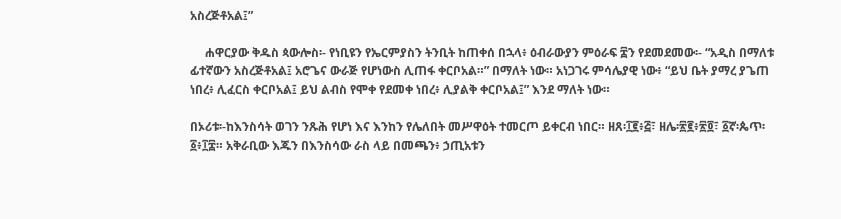አስረጅቶአል፤”

     ሐዋርያው ቅዱስ ጳውሎስ፡- የነቢዩን የኤርምያስን ትንቢት ከጠቀሰ በኋላ፥ ዕብራውያን ምዕራፍ ፰ን የደመደመው፡- “አዲስ በማለቱ ፊተኛውን አስረጅቶአል፤ አሮጌና ውራጅ የሆነውስ ሊጠፋ ቀርቦአል።” በማለት ነው። አነጋገሩ ምሳሌያዊ ነው፥ “ይህ ቤት ያማረ ያጌጠ ነበረ፥ ሊፈርስ ቀርቦአል፤ ይህ ልብስ የሞቀ የደመቀ ነበረ፥ ሊያልቅ ቀርቦአል፤” እንደ ማለት ነው።

በኦሪቱ፡-ከእንስሳት ወገን ንጹሕ የሆነ እና እንከን የሌለበት መሥዋዕት ተመርጦ ይቀርብ ነበር። ዘጸ፡፲፪፥፭፣ ዘሌ፡፳፪፥፳፬፣ ፩ኛ፡ጴጥ፡፩፥፲፰። አቅራቢው እጁን በእንስሳው ራስ ላይ በመጫን፥ ኃጢአቱን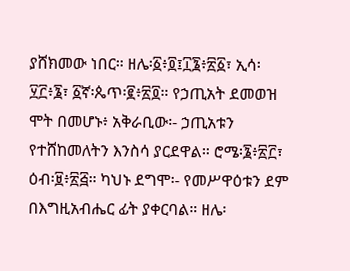ያሸክመው ነበር። ዘሌ፡፩፥፬፤፲፮፥፳፩፣ ኢሳ፡፶፫፥፮፣ ፩ኛ፡ጴጥ፡፪፥፳፬። የኃጢአት ደመወዝ ሞት በመሆኑ፥ አቅራቢው፡- ኃጢአቱን የተሸከመለትን እንስሳ ያርደዋል። ሮሜ፡፮፥፳፫፣ ዕብ፡፱፥፳፭። ካህኑ ደግሞ፡- የመሥዋዕቱን ደም በእግዚአብሔር ፊት ያቀርባል። ዘሌ፡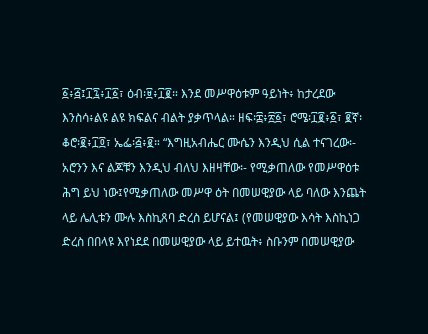፩፥፭፤፲፯፥፲፩፣ ዕብ፡፱፥፲፪። እንደ መሥዋዕቱም ዓይነት፥ ከታረደው እንስሳ፥ልዩ ልዩ ክፍልና ብልት ያቃጥላል። ዘፍ፡፰፥፳፩፣ ሮሜ፡፲፪፥፩፣ ፪ኛ፡ ቆሮ፡፪፥፲፬፣ ኤፌ፡፭፥፪። “እግዚአብሔር ሙሴን እንዲህ ሲል ተናገረው፡- አሮንን እና ልጆቹን እንዲህ ብለህ እዘዛቸው፡- የሚቃጠለው የመሥዋዕቱ ሕግ ይህ ነው፤የሚቃጠለው መሥዋ ዕት በመሠዊያው ላይ ባለው እንጨት ላይ ሌሊቱን ሙሉ እስኪጸባ ድረስ ይሆናል፤ (የመሠዊያው እሳት እስኪነጋ ድረስ በበላዩ እየነደደ በመሠዊያው ላይ ይተዉት፥ ስቡንም በመሠዊያው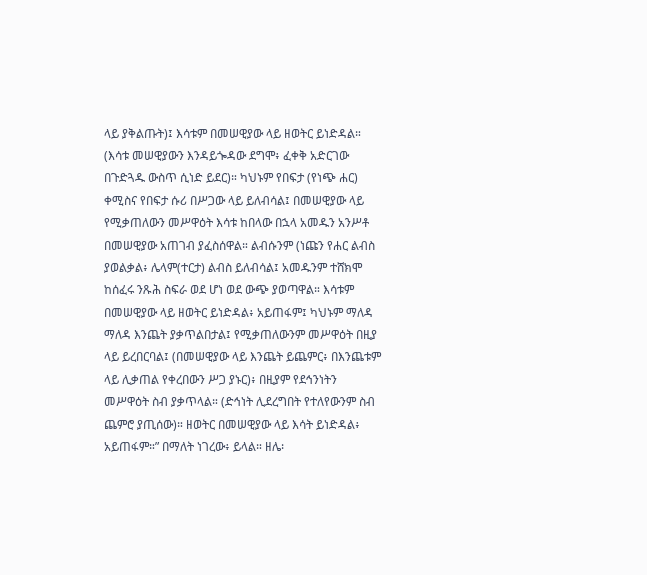ላይ ያቅልጡት)፤ እሳቱም በመሠዊያው ላይ ዘወትር ይነድዳል። (እሳቱ መሠዊያውን እንዳይጐዳው ደግሞ፥ ፈቀቅ አድርገው በጉድጓዱ ውስጥ ሲነድ ይደር)። ካህኑም የበፍታ (የነጭ ሐር) ቀሚስና የበፍታ ሱሪ በሥጋው ላይ ይለብሳል፤ በመሠዊያው ላይ የሚቃጠለውን መሥዋዕት እሳቱ ከበላው በኋላ አመዱን አንሥቶ በመሠዊያው አጠገብ ያፈስሰዋል። ልብሱንም (ነጩን የሐር ልብስ ያወልቃል፥ ሌላም(ተርታ) ልብስ ይለብሳል፤ አመዱንም ተሸክሞ ከሰፈሩ ንጹሕ ስፍራ ወደ ሆነ ወደ ውጭ ያወጣዋል። እሳቱም በመሠዊያው ላይ ዘወትር ይነድዳል፥ አይጠፋም፤ ካህኑም ማለዳ ማለዳ እንጨት ያቃጥልበታል፤ የሚቃጠለውንም መሥዋዕት በዚያ ላይ ይረበርባል፤ (በመሠዊያው ላይ እንጨት ይጨምር፥ በእንጨቱም ላይ ሊቃጠል የቀረበውን ሥጋ ያኑር)፥ በዚያም የደኅንነትን መሥዋዕት ስብ ያቃጥላል። (ድኅነት ሊደረግበት የተለየውንም ስብ ጨምሮ ያጢሰው)። ዘወትር በመሠዊያው ላይ እሳት ይነድዳል፥ አይጠፋም።” በማለት ነገረው፥ ይላል። ዘሌ፡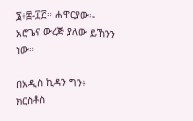፮፥፰-፲፫። ሐዋርያው፡- አሮጌና ውረጅ ያለው ይኸንን ነው።

በአዲስ ኪዳን ግን፥ ክርስቶስ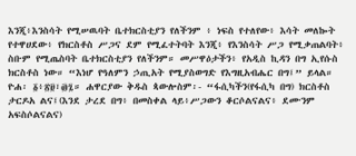እንጂ፥እንስሳት የሚሠዉባት ቤተክርስቲያን የለችንም ፥ ነፍስ የተለየው፥ እሳት መለኰት የተዋሀደው፥ የክርስቶስ ሥጋና ደም የሚፈተትባት እንጂ፥ የእንስሳት ሥጋ የሚቃጠልባት፥ ስቡም የሚጤስባት ቤተክርስቲያን የለችንም። መሥዋዕታችን፥ የአዲስ ኪዳን በግ ኢየሱስ ክርስቶስ ነው። “እነሆ የዓለምን ኃጢአት የሚያስወግድ የእግዚአብሔር በግ፤” ይላል። ዮሐ፡ ፩፥፳፱፣፴፯። ሐዋርያው ቅዱስ ጳውሎስም፡- “ፋሲካችን(የፋሲካ በግ) ክርስቶስ ታርዶአ ልና፤(እንደ ታረደ በግ፥ በመስቀል ላይ፥ሥጋውን ቆርሶልናልና፥ ደሙንም አፍስሶልናልና)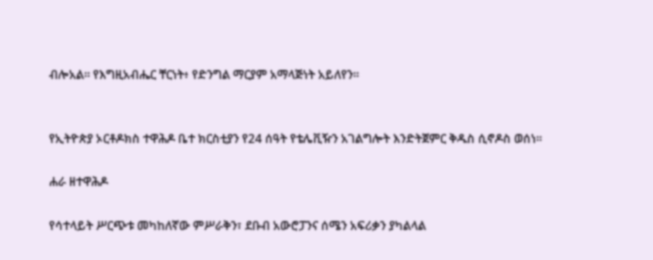ብሎአል። የእግዚአብሔር ቸርነት፥ የድንግል ማርያም አማላጅነት አይለየን።


የኢትዮጵያ ኦርቶዶክስ ተዋሕዶ ቤተ ክርስቲያን የ24 ሰዓት የቴሌቪዥን አገልግሎት እንድትጀምር ቅዱስ ሲኖዶስ ወሰነ፡፡

ሐራ ዘተዋሕዶ

የሳተላይት ሥርጭቱ መካከለኛው ምሥራቅን፣ ደቡብ አውሮፓንና ሰሜን አፍሪቃን ያካልላል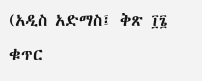(አዲስ አድማስ፤ ቅጽ ፲፮ ቁጥር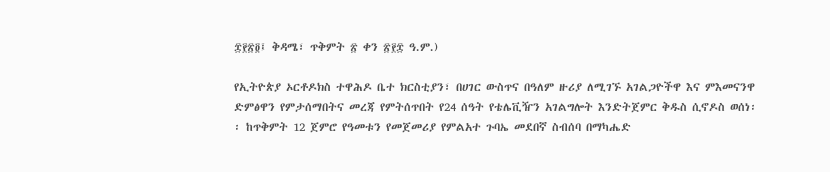፰፻፳፬፤ ቅዳሜ፣ ጥቅምት ፳ ቀን ፳፻፰ ዓ.ም.)

የኢትዮጵያ ኦርቶዶክስ ተዋሕዶ ቤተ ክርስቲያን፣ በሀገር ውስጥና በዓለም ዙሪያ ለሚገኙ አገልጋዮችዋ እና ምእመናንዋ ድምፅዋን የምታሰማበትና መረጃ የምትሰጥበት የ24 ሰዓት የቴሌቪዥን አገልግሎት እንድትጀምር ቅዱስ ሲኖዶስ ወሰነ፡፡ ከጥቅምት 12 ጀምሮ የዓመቱን የመጀመሪያ የምልአተ ጉባኤ መደበኛ ስብሰባ በማካሔድ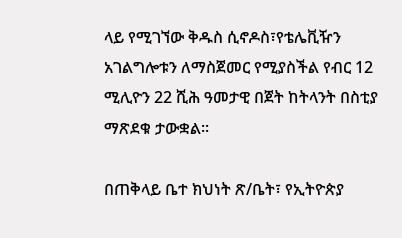ላይ የሚገኘው ቅዱስ ሲኖዶስ፣የቴሌቪዥን አገልግሎቱን ለማስጀመር የሚያስችል የብር 12 ሚሊዮን 22 ሺሕ ዓመታዊ በጀት ከትላንት በስቲያ ማጽደቁ ታውቋል፡፡

በጠቅላይ ቤተ ክህነት ጽ/ቤት፣ የኢትዮጵያ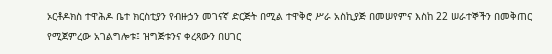ኦርቶዶክስ ተዋሕዶ ቤተ ክርስቲያን የብዙኃን መገናኛ ድርጅት በሚል ተዋቅሮ ሥራ አስኪያጅ በመሠየምና እስከ 22 ሠራተኞችን በመቅጠር የሚጀምረው አገልግሎቱ፤ ዝግጅቱንና ቀረጻውን በሀገር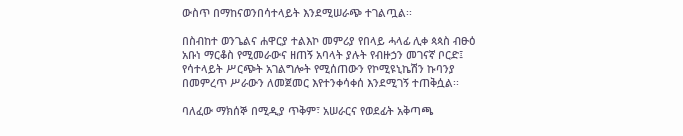ውስጥ በማከናወንበሳተላይት እንደሚሠራጭ ተገልጧል፡፡

በስብከተ ወንጌልና ሐዋርያ ተልእኮ መምሪያ የበላይ ሓላፊ ሊቀ ጳጳስ ብፁዕ አቡነ ማርቆስ የሚመራውና ዘጠኝ አባላት ያሉት የብዙኃን መገናኛ ቦርድ፤ የሳተላይት ሥርጭት አገልግሎት የሚሰጠውን የኮሚዩኒኬሽን ኩባንያ በመምረጥ ሥራውን ለመጀመር እየተንቀሳቀሰ እንደሚገኝ ተጠቅሷል፡፡

ባለፈው ማክሰኞ በሚዲያ ጥቅም፣ አሠራርና የወደፊት አቅጣጫ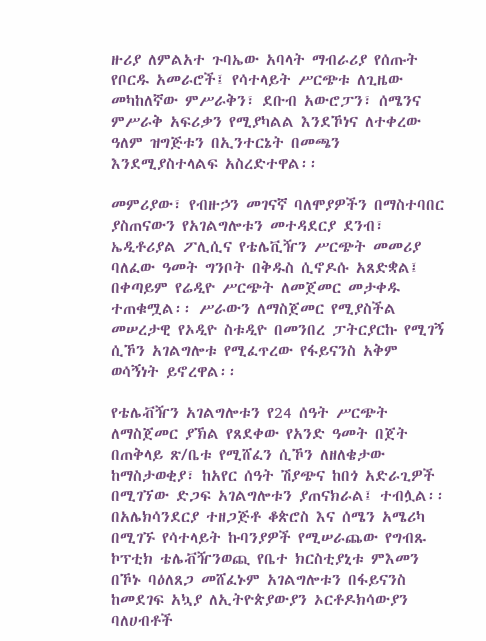ዙሪያ ለምልአተ ጉባኤው አባላት ማብራሪያ የሰጡት የቦርዱ አመራሮች፤ የሳተላይት ሥርጭቱ ለጊዜው መካከለኛው ምሥራቅን፣ ደቡብ አውሮፓን፣ ሰሜንና ምሥራቅ አፍሪቃን የሚያካልል እንደኾነና ለተቀረው ዓለም ዝግጅቱን በኢንተርኔት በመጫን እንደሚያስተላልፍ አስረድተዋል፡፡

መምሪያው፣ የብዙኃን መገናኛ ባለሞያዎችን በማስተባበር ያስጠናውን የአገልግሎቱን መተዳደርያ ደንብ፣ ኤዲቶሪያል ፖሊሲና የቴሌቪዥን ሥርጭት መመሪያ ባለፈው ዓመት ግንቦት በቅዱስ ሲኖዶሱ አጸድቋል፤ በቀጣይም የሬዲዮ ሥርጭት ለመጀመር መታቀዱ ተጠቁሟል፡፡ ሥራውን ለማስጀመር የሚያስችል መሠረታዊ የኦዲዮ ስቱዲዮ በመንበረ ፓትርያርኩ የሚገኝ ሲኾን አገልግሎቱ የሚፈጥረው የፋይናንስ አቅም ወሳኝነት ይኖረዋል፡፡

የቴሌቭዥን አገልግሎቱን የ24 ሰዓት ሥርጭት ለማስጀመር ያኽል የጸደቀው የአንድ ዓመት በጀት በጠቅላይ ጽ/ቤቱ የሚሸፈን ሲኾን ለዘለቄታው ከማስታወቂያ፣ ከአየር ሰዓት ሽያጭና ከበጎ አድራጊዎች በሚገኘው ድጋፍ አገልግሎቱን ያጠናክራል፤ ተብሏል፡፡ በአሌክሳንደርያ ተዘጋጅቶ ቆጵሮስ እና ሰሜን አሜሪካ በሚገኙ የሳተላይት ኩባንያዎች የሚሠራጨው የግብጹ ኮፕቲክ ቴሌቭዥንወጪ የቤተ ክርስቲያኒቱ ምእመን በኾኑ ባዕለጸጋ መሸፈኑም አገልግሎቱን በፋይናንስ ከመደገፍ አኳያ ለኢትዮጵያውያን ኦርቶዶክሳውያን ባለሀብቶች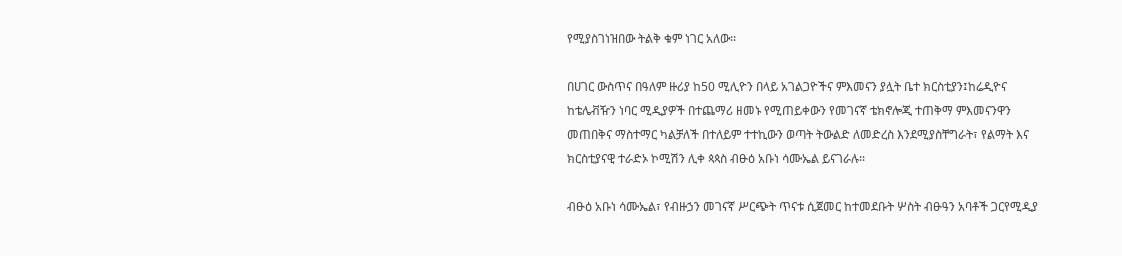የሚያስገነዝበው ትልቅ ቁም ነገር አለው፡፡

በሀገር ውስጥና በዓለም ዙሪያ ከ50 ሚሊዮን በላይ አገልጋዮችና ምእመናን ያሏት ቤተ ክርስቲያን፤ከሬዲዮና ከቴሌቭዥን ነባር ሚዲያዎች በተጨማሪ ዘመኑ የሚጠይቀውን የመገናኛ ቴክኖሎጂ ተጠቅማ ምእመናንዋን መጠበቅና ማስተማር ካልቻለች በተለይም ተተኪውን ወጣት ትውልድ ለመድረስ እንደሚያስቸግራት፣ የልማት እና ክርስቲያናዊ ተራድኦ ኮሚሽን ሊቀ ጳጳስ ብፁዕ አቡነ ሳሙኤል ይናገራሉ፡፡

ብፁዕ አቡነ ሳሙኤል፣ የብዙኃን መገናኛ ሥርጭት ጥናቱ ሲጀመር ከተመደቡት ሦስት ብፁዓን አባቶች ጋርየሚዲያ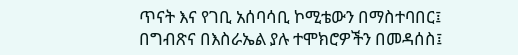ጥናት እና የገቢ አሰባሳቢ ኮሚቴውን በማስተባበር፤ በግብጽና በእስራኤል ያሉ ተሞክሮዎችን በመዳሰስ፤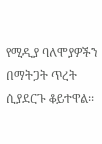የሚዲያ ባለሞያዎችን በማትጋት ጥረት ሲያደርጉ ቆይተዋል፡፡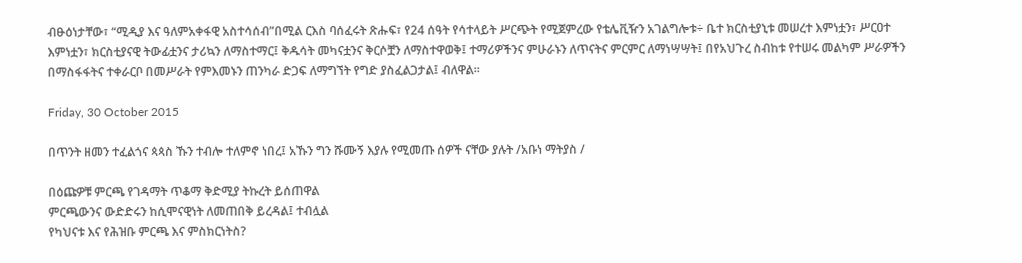ብፁዕነታቸው፣ “ሚዲያ እና ዓለምአቀፋዊ አስተሳሰብ”በሚል ርእስ ባሰፈሩት ጽሑፍ፣ የ24 ሰዓት የሳተላይት ሥርጭት የሚጀምረው የቴሌቪዥን አገልግሎቱ÷ ቤተ ክርስቲያኒቱ መሠረተ እምነቷን፣ ሥርዐተ እምነቷን፣ ክርስቲያናዊ ትውፊቷንና ታሪኳን ለማስተማር፤ ቅዱሳት መካናቷንና ቅርሶቿን ለማስተዋወቅ፤ ተማሪዎችንና ምሁራኑን ለጥናትና ምርምር ለማነሣሣት፤ በየአህጉረ ስብከቱ የተሠሩ መልካም ሥራዎችን በማስፋፋትና ተቀራርቦ በመሥራት የምእመኑን ጠንካራ ድጋፍ ለማግኘት የግድ ያስፈልጋታል፤ ብለዋል፡፡

Friday, 30 October 2015

በጥንት ዘመን ተፈልጎና ጳጳስ ኹን ተብሎ ተለምኖ ነበረ፤ አኹን ግን ሹሙኝ እያሉ የሚመጡ ሰዎች ናቸው ያሉት /አቡነ ማትያስ /

በዕጩዎቹ ምርጫ የገዳማት ጥቆማ ቅድሚያ ትኩረት ይሰጠዋል
ምርጫውንና ውድድሩን ከሲሞናዊነት ለመጠበቅ ይረዳል፤ ተብሏል
የካህናቱ እና የሕዝቡ ምርጫ እና ምስክርነትስ?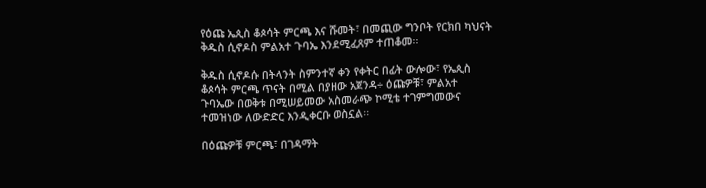የዕጩ ኤጲስ ቆጶሳት ምርጫ እና ሹመት፣ በመጪው ግንቦት የርክበ ካህናት ቅዱስ ሲኖዶስ ምልአተ ጉባኤ እንደሚፈጸም ተጠቆመ፡፡

ቅዱስ ሲኖዶሱ በትላንት ስምንተኛ ቀን የቀትር በፊት ውሎው፣ የኤጲስ ቆጶሳት ምርጫ ጥናት በሚል በያዘው አጀንዳ÷ ዕጩዎቹ፣ ምልአተ ጉባኤው በወቅቱ በሚሠይመው አስመራጭ ኮሚቴ ተገምግመውና ተመዝነው ለውድድር እንዲቀርቡ ወስኗል፡፡

በዕጩዎቹ ምርጫ፣ በገዳማት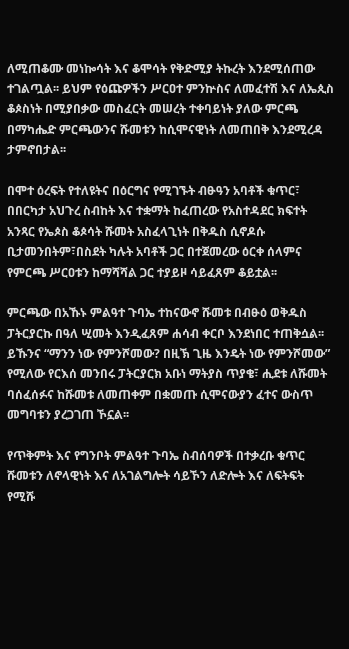ለሚጠቆሙ መነኰሳት እና ቆሞሳት የቅድሚያ ትኩረት እንደሚሰጠው ተገልጧል፡፡ ይህም የዕጩዎችን ሥርዐተ ምንኵስና ለመፈተሽ እና ለኤጲስ ቆጶስነት በሚያበቃው መስፈርት መሠረት ተቀባይነት ያለው ምርጫ በማካሔድ ምርጫውንና ሹመቱን ከሲሞናዊነት ለመጠበቅ እንደሚረዳ ታምኖበታል፡፡

በሞተ ዕረፍት የተለዩትና በዕርግና የሚገኙት ብፁዓን አባቶች ቁጥር፣ በበርካታ አህጉረ ስብከት እና ተቋማት ከፈጠረው የአስተዳደር ክፍተት አንጻር የኤጶስ ቆጶሳት ሹመት አስፈላጊነት በቅዱስ ሲኖዶሱ ቢታመንበትም፣በስደት ካሉት አባቶች ጋር በተጀመረው ዕርቀ ሰላምና የምርጫ ሥርዐቱን ከማሻሻል ጋር ተያይዞ ሳይፈጸም ቆይቷል፡፡

ምርጫው በአኹኑ ምልዓተ ጉባኤ ተከናውኖ ሹመቱ በብፁዕ ወቅዱስ ፓትርያርኩ በዓለ ሢመት እንዲፈጸም ሐሳብ ቀርቦ እንደነበር ተጠቅሷል፡፡ ይኹንና “ማንን ነው የምንሾመው? በዚኽ ጊዜ እንዴት ነው የምንሾመው” የሚለው የርእሰ መንበሩ ፓትርያርክ አቡነ ማትያስ ጥያቄ፣ ሒደቱ ለሹመት ባሰፈሰፉና ከሹመቱ ለመጠቀም በቋመጡ ሲሞናውያን ፈተና ውስጥ መግባቱን ያረጋገጠ ኾኗል፡፡

የጥቅምት እና የግንቦት ምልዓተ ጉባኤ ስብሰባዎች በተቃረቡ ቁጥር ሹመቱን ለኖላዊነት እና ለአገልግሎት ሳይኾን ለድሎት እና ለፍትፍት የሚሹ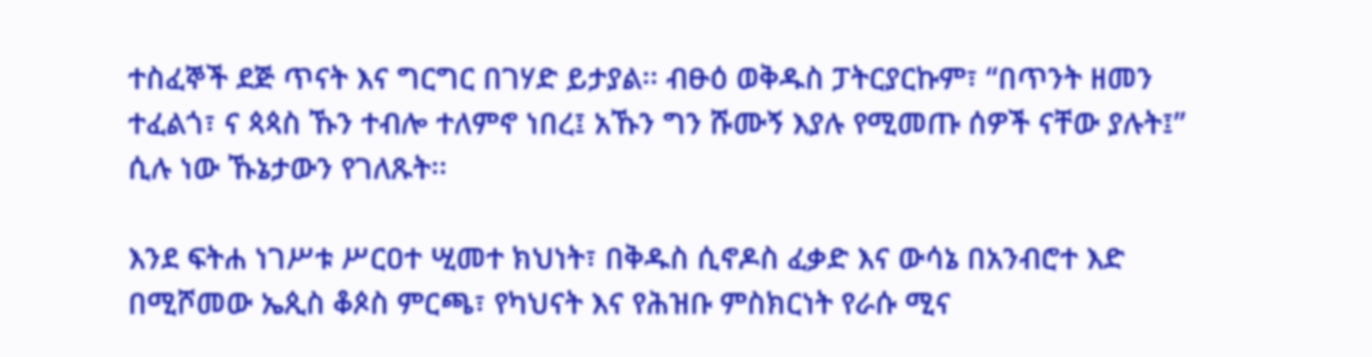ተስፈኞች ደጅ ጥናት እና ግርግር በገሃድ ይታያል፡፡ ብፁዕ ወቅዱስ ፓትርያርኩም፣ “በጥንት ዘመን ተፈልጎ፣ ና ጳጳስ ኹን ተብሎ ተለምኖ ነበረ፤ አኹን ግን ሹሙኝ እያሉ የሚመጡ ሰዎች ናቸው ያሉት፤” ሲሉ ነው ኹኔታውን የገለጹት፡፡

እንደ ፍትሐ ነገሥቱ ሥርዐተ ሢመተ ክህነት፣ በቅዱስ ሲኖዶስ ፈቃድ እና ውሳኔ በአንብሮተ እድ በሚሾመው ኤጲስ ቆጶስ ምርጫ፣ የካህናት እና የሕዝቡ ምስክርነት የራሱ ሚና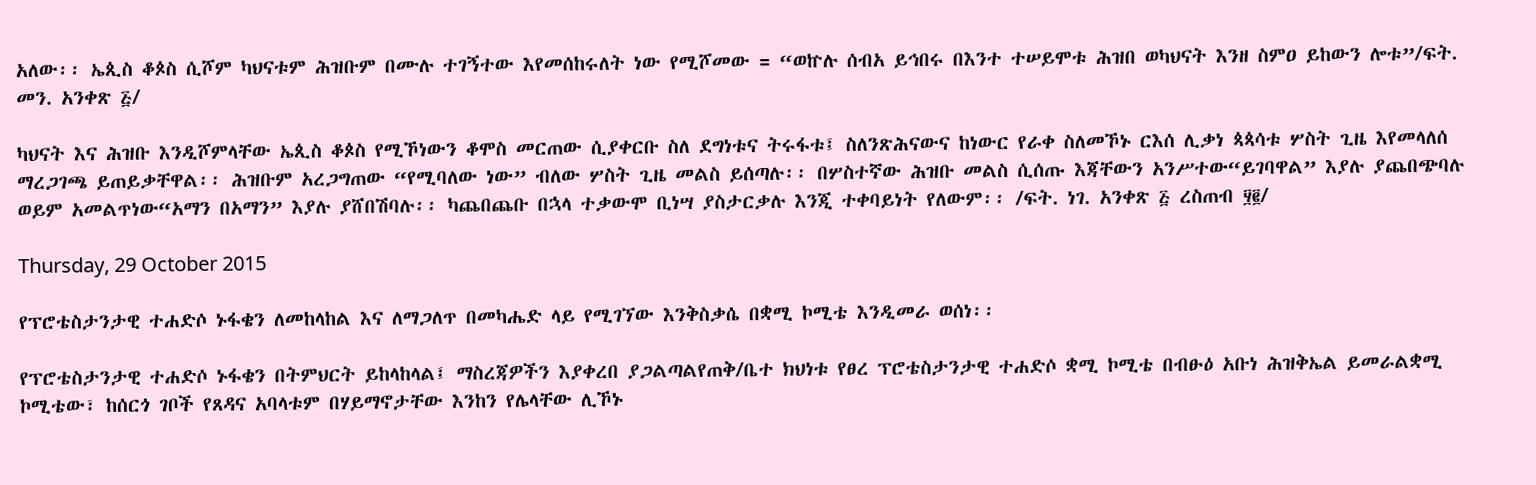አለው፡፡ ኤጲስ ቆጶስ ሲሾም ካህናቱም ሕዝቡም በሙሉ ተገኝተው እየመሰከሩለት ነው የሚሾመው = “ወኵሉ ሰብአ ይኅበሩ በእንተ ተሠይሞቱ ሕዝበ ወካህናት እንዘ ስምዐ ይከውን ሎቱ”/ፍት. መን. አንቀጽ ፭/

ካህናት እና ሕዝቡ እንዲሾምላቸው ኤጲስ ቆጶስ የሚኾነውን ቆሞስ መርጠው ሲያቀርቡ ስለ ደግነቱና ትሩፋቱ፤ ስለንጽሕናውና ከነውር የራቀ ስለመኾኑ ርእሰ ሊቃነ ጳጳሳቱ ሦስት ጊዜ እየመላለሰ ማረጋገጫ ይጠይቃቸዋል፡፡ ሕዝቡም አረጋግጠው “የሚባለው ነው” ብለው ሦስት ጊዜ መልስ ይሰጣሉ፡፡ በሦስተኛው ሕዝቡ መልስ ሲሰጡ እጃቸውን አንሥተው“ይገባዋል” እያሉ ያጨበጭባሉ ወይም አመልጥነው“አማን በአማን” እያሉ ያሸበሽባሉ፡፡ ካጨበጨቡ በኋላ ተቃውሞ ቢነሣ ያስታርቃሉ እንጂ ተቀባይነት የለውም፡፡ /ፍት. ነገ. አንቀጽ ፭ ረስጠብ ፶፪/

Thursday, 29 October 2015

የፕሮቴስታንታዊ ተሐድሶ ኑፋቄን ለመከላከል እና ለማጋለጥ በመካሔድ ላይ የሚገኘው እንቅስቃሴ በቋሚ ኮሚቴ እንዲመራ ወሰነ፡፡

የፕሮቴስታንታዊ ተሐድሶ ኑፋቄን በትምህርት ይከላከላል፤ ማስረጃዎችን እያቀረበ ያጋልጣልየጠቅ/ቤተ ክህነቱ የፀረ ፕሮቴስታንታዊ ተሐድሶ ቋሚ ኮሚቴ በብፁዕ አቡነ ሕዝቅኤል ይመራልቋሚ ኮሚቴው፣ ከሰርጎ ገቦች የጸዳና አባላቱም በሃይማኖታቸው እንከን የሌላቸው ሊኾኑ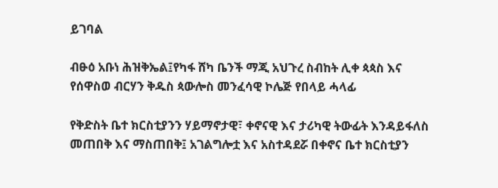ይገባል

ብፁዕ አቡነ ሕዝቅኤል፤የካፋ ሸካ ቤንች ማጂ አህጉረ ስብከት ሊቀ ጳጳስ እና የሰዋስወ ብርሃን ቅዱስ ጳውሎስ መንፈሳዊ ኮሌጅ የበላይ ሓላፊ

የቅድስት ቤተ ክርስቲያንን ሃይማኖታዊ፣ ቀኖናዊ እና ታሪካዊ ትውፊት እንዳይፋለስ መጠበቅ እና ማስጠበቅ፤ አገልግሎቷ እና አስተዳደሯ በቀኖና ቤተ ክርስቲያን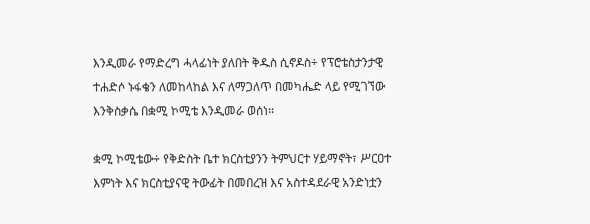እንዲመራ የማድረግ ሓላፊነት ያለበት ቅዱስ ሲኖዶስ÷ የፕሮቴስታንታዊ ተሐድሶ ኑፋቄን ለመከላከል እና ለማጋለጥ በመካሔድ ላይ የሚገኘው እንቅስቃሴ በቋሚ ኮሚቴ እንዲመራ ወሰነ፡፡

ቋሚ ኮሚቴው÷ የቅድስት ቤተ ክርስቲያንን ትምህርተ ሃይማኖት፣ ሥርዐተ እምነት እና ክርስቲያናዊ ትውፊት በመበረዝ እና አስተዳደራዊ አንድነቷን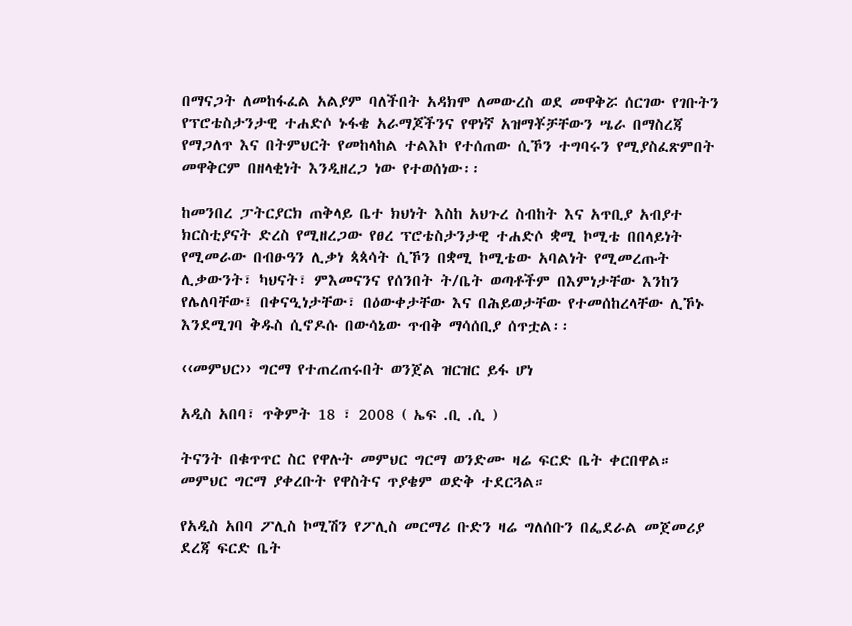በማናጋት ለመከፋፈል አልያም ባለችበት አዳክሞ ለመውረስ ወደ መዋቅሯ ሰርገው የገቡትን የፕሮቴስታንታዊ ተሐድሶ ኑፋቄ አራማጆችንና የዋነኛ አዝማቾቻቸውን ሤራ በማስረጃ የማጋለጥ እና በትምህርት የመከላከል ተልእኮ የተሰጠው ሲኾን ተግባሩን የሚያስፈጽምበት መዋቅርም በዘላቂነት እንዲዘረጋ ነው የተወሰነው፡፡

ከመንበረ ፓትርያርክ ጠቅላይ ቤተ ክህነት እስከ አህጉረ ስብከት እና አጥቢያ አብያተ ክርስቲያናት ድረስ የሚዘረጋው የፀረ ፕሮቴስታንታዊ ተሐድሶ ቋሚ ኮሚቴ በበላይነት የሚመራው በብፁዓን ሊቃነ ጳጳሳት ሲኾን በቋሚ ኮሚቴው አባልነት የሚመረጡት ሊቃውንት፣ ካህናት፣ ምእመናንና የሰንበት ት/ቤት ወጣቶችም በእምነታቸው እንከን የሌለባቸው፤ በቀናዒነታቸው፣ በዕውቀታቸው እና በሕይወታቸው የተመሰከረላቸው ሊኾኑ እንደሚገባ ቅዱስ ሲኖዶሱ በውሳኔው ጥብቅ ማሳሰቢያ ሰጥቷል፡፡

‹‹መምህር›› ግርማ የተጠረጠሩበት ወንጀል ዝርዝር ይፋ ሆነ

አዲስ አበባ፣ ጥቅምት 18 ፣ 2008 ( ኤፍ .ቢ .ሲ )

ትናንት በቁጥጥር ስር የዋሉት መምህር ግርማ ወንድሙ ዛሬ ፍርድ ቤት ቀርበዋል። መምህር ግርማ ያቀረቡት የዋስትና ጥያቄም ወድቅ ተደርጓል።

የአዲስ አበባ ፖሊስ ኮሚሽን የፖሊስ መርማሪ ቡድን ዛሬ ግለሰቡን በፌደራል መጀመሪያ ደረጃ ፍርድ ቤት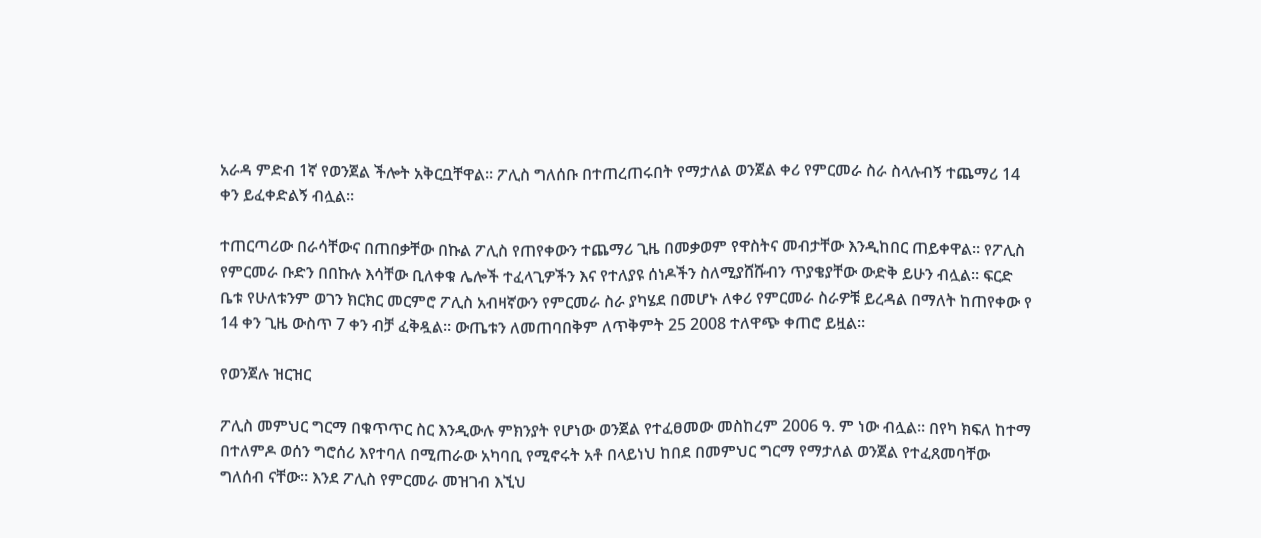አራዳ ምድብ 1ኛ የወንጀል ችሎት አቅርቧቸዋል። ፖሊስ ግለሰቡ በተጠረጠሩበት የማታለል ወንጀል ቀሪ የምርመራ ስራ ስላሉብኝ ተጨማሪ 14 ቀን ይፈቀድልኝ ብሏል።

ተጠርጣሪው በራሳቸውና በጠበቃቸው በኩል ፖሊስ የጠየቀውን ተጨማሪ ጊዜ በመቃወም የዋስትና መብታቸው እንዲከበር ጠይቀዋል። የፖሊስ የምርመራ ቡድን በበኩሉ እሳቸው ቢለቀቁ ሌሎች ተፈላጊዎችን እና የተለያዩ ሰነዶችን ስለሚያሸሹብን ጥያቄያቸው ውድቅ ይሁን ብሏል። ፍርድ ቤቱ የሁለቱንም ወገን ክርክር መርምሮ ፖሊስ አብዛኛውን የምርመራ ስራ ያካሄደ በመሆኑ ለቀሪ የምርመራ ስራዎቹ ይረዳል በማለት ከጠየቀው የ 14 ቀን ጊዜ ውስጥ 7 ቀን ብቻ ፈቅዷል። ውጤቱን ለመጠባበቅም ለጥቅምት 25 2008 ተለዋጭ ቀጠሮ ይዟል።

የወንጀሉ ዝርዝር

ፖሊስ መምህር ግርማ በቁጥጥር ስር እንዲውሉ ምክንያት የሆነው ወንጀል የተፈፀመው መስከረም 2006 ዓ. ም ነው ብሏል። በየካ ክፍለ ከተማ በተለምዶ ወሰን ግሮሰሪ እየተባለ በሚጠራው አካባቢ የሚኖሩት አቶ በላይነህ ከበደ በመምህር ግርማ የማታለል ወንጀል የተፈጸመባቸው ግለሰብ ናቸው። እንደ ፖሊስ የምርመራ መዝገብ እኚህ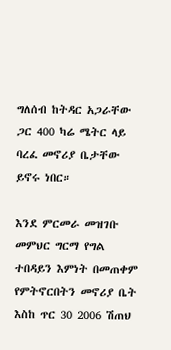ግለሰብ ከትዳር አጋራቸው ጋር 400 ካሬ ሜትር ላይ ባረፈ መኖሪያ ቤታቸው ይኖሩ ነበር።

እንደ ምርመራ መዝገቡ መምህር ግርማ የግል ተበዳይን እምነት በመጠቀም የምትኖርበትን መኖሪያ ቤት እስከ ጥር 30 2006 ሽጠህ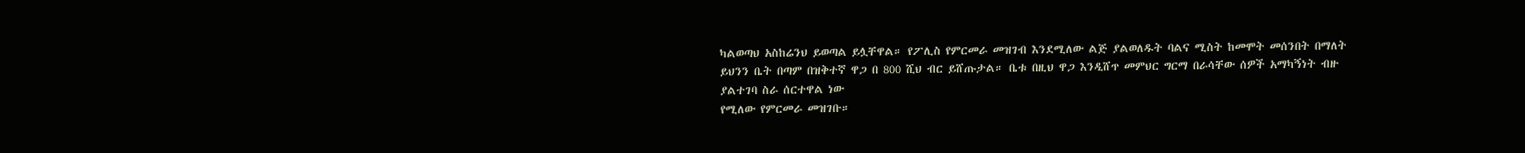ካልወጣህ አስከሬንህ ይወጣል ይሏቸዋል። የፖሊስ የምርመራ መዝገብ እንደሚለው ልጅ ያልወለዱት ባልና ሚስት ከመሞት መሰንበት በማለት ይህንን ቤት በጣም በዝቅተኛ ዋጋ በ 800 ሺህ ብር ይሸጡታል። ቤቱ በዚህ ዋጋ እንዲሸጥ መምህር ግርማ በራሳቸው ሰዎች አማካኝነት ብዙ ያልተገባ ስራ ሰርተዋል ነው
የሚለው የምርመራ መዝገቡ።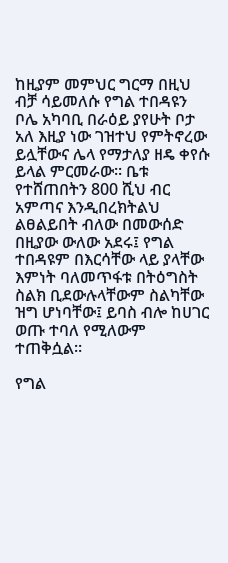ከዚያም መምህር ግርማ በዚህ ብቻ ሳይመለሱ የግል ተበዳዩን ቦሌ አካባቢ በራዕይ ያየሁት ቦታ አለ እዚያ ነው ገዝተህ የምትኖረው ይሏቸውና ሌላ የማታለያ ዘዴ ቀየሱ ይላል ምርመራው። ቤቱ የተሸጠበትን 800 ሺህ ብር አምጣና እንዲበረክትልህ ልፀልይበት ብለው በመውሰድ በዚያው ውለው አደሩ፤ የግል ተበዳዩም በእርሳቸው ላይ ያላቸው እምነት ባለመጥፋቱ በትዕግስት ስልክ ቢደውሉላቸውም ስልካቸው ዝግ ሆነባቸው፤ ይባስ ብሎ ከሀገር ወጡ ተባለ የሚለውም ተጠቅሷል።

የግል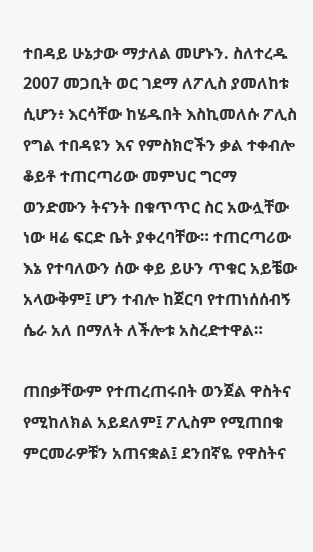ተበዳይ ሁኔታው ማታለል መሆኑን. ስለተረዱ 2007 መጋቢት ወር ገደማ ለፖሊስ ያመለከቱ ሲሆን፥ እርሳቸው ከሄዱበት እስኪመለሱ ፖሊስ የግል ተበዳዩን እና የምስክሮችን ቃል ተቀብሎ ቆይቶ ተጠርጣሪው መምህር ግርማ ወንድሙን ትናንት በቁጥጥር ስር አውሏቸው ነው ዛሬ ፍርድ ቤት ያቀረባቸው። ተጠርጣሪው እኔ የተባለውን ሰው ቀይ ይሁን ጥቁር አይቼው አላውቅም፤ ሆን ተብሎ ከጀርባ የተጠነሰሰብኝ ሴራ አለ በማለት ለችሎቱ አስረድተዋል።

ጠበቃቸውም የተጠረጠሩበት ወንጀል ዋስትና የሚከለክል አይደለም፤ ፖሊስም የሚጠበቁ ምርመራዎቹን አጠናቋል፤ ደንበኛዬ የዋስትና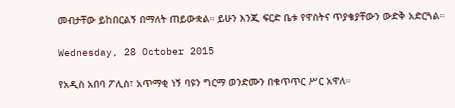መብታቸው ይከበርልኝ በማለት ጠይውቋል። ይሁን እንጂ ፍርድ ቤቱ የዋስትና ጥያቄያቸውን ውድቅ አድርጓል።

Wednesday, 28 October 2015

የአዲስ አበባ ፖሊስ፣ አጥማቂ ነኝ ባዩን ግርማ ወንድሙን በቁጥጥር ሥር አዋለ።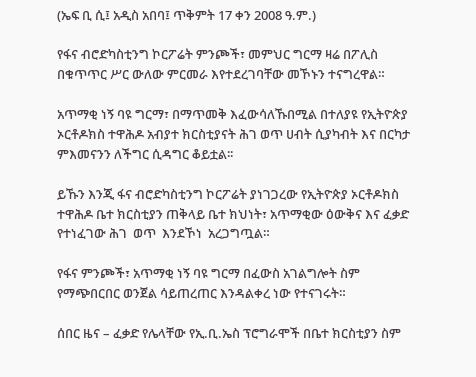(ኤፍ ቢ ሲ፤ አዲስ አበባ፤ ጥቅምት 17 ቀን 2008 ዓ.ም.)

የፋና ብሮድካስቲንግ ኮርፖሬት ምንጮች፣ መምህር ግርማ ዛሬ በፖሊስ በቁጥጥር ሥር ውለው ምርመራ እየተደረገባቸው መኾኑን ተናግረዋል።

አጥማቂ ነኝ ባዩ ግርማ፣ በማጥመቅ እፈውሳለኹበሚል በተለያዩ የኢትዮጵያ ኦርቶዶክስ ተዋሕዶ አብያተ ክርስቲያናት ሕገ ወጥ ሀብት ሲያካብት እና በርካታ ምእመናንን ለችግር ሲዳግር ቆይቷል፡፡

ይኹን እንጂ ፋና ብሮድካስቲንግ ኮርፖሬት ያነገጋረው የኢትዮጵያ ኦርቶዶክስ ተዋሕዶ ቤተ ክርስቲያን ጠቅላይ ቤተ ክህነት፣ አጥማቂው ዕውቅና እና ፈቃድ የተነፈገው ሕገ  ወጥ  እንደኾነ  አረጋግጧል።

የፋና ምንጮች፣ አጥማቂ ነኝ ባዩ ግርማ በፈውስ አገልግሎት ስም የማጭበርበር ወንጀል ሳይጠረጠር እንዳልቀረ ነው የተናገሩት።

ሰበር ዜና – ፈቃድ የሌላቸው የኢ.ቢ.ኤስ ፕሮግራሞች በቤተ ክርስቲያን ስም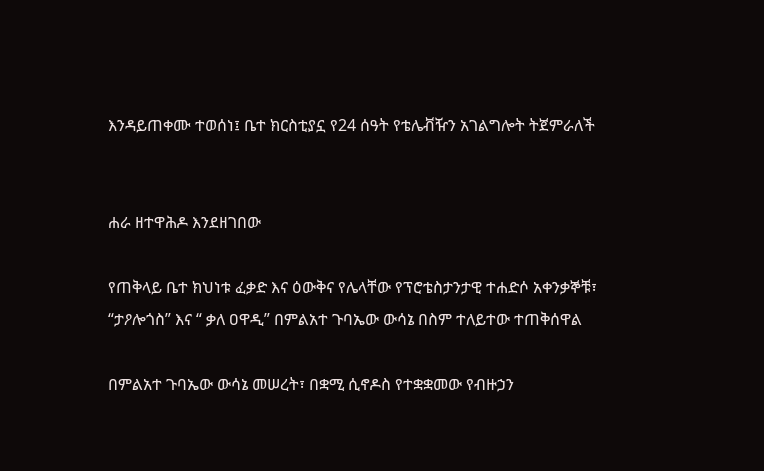እንዳይጠቀሙ ተወሰነ፤ ቤተ ክርስቲያኗ የ24 ሰዓት የቴሌቭዥን አገልግሎት ትጀምራለች


ሐራ ዘተዋሕዶ እንደዘገበው

የጠቅላይ ቤተ ክህነቱ ፈቃድ እና ዕውቅና የሌላቸው የፕሮቴስታንታዊ ተሐድሶ አቀንቃኞቹ፣ “ታዖሎጎስ” እና “ ቃለ ዐዋዲ” በምልአተ ጉባኤው ውሳኔ በስም ተለይተው ተጠቅሰዋል

በምልአተ ጉባኤው ውሳኔ መሠረት፣ በቋሚ ሲኖዶስ የተቋቋመው የብዙኃን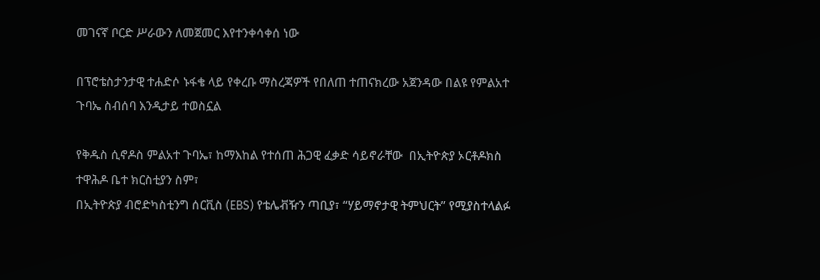መገናኛ ቦርድ ሥራውን ለመጀመር እየተንቀሳቀሰ ነው

በፕሮቴስታንታዊ ተሐድሶ ኑፋቄ ላይ የቀረቡ ማስረጃዎች የበለጠ ተጠናክረው አጀንዳው በልዩ የምልአተ ጉባኤ ስብሰባ እንዲታይ ተወስኗል

የቅዱስ ሲኖዶስ ምልአተ ጉባኤ፣ ከማእከል የተሰጠ ሕጋዊ ፈቃድ ሳይኖራቸው  በኢትዮጵያ ኦርቶዶክስ ተዋሕዶ ቤተ ክርስቲያን ስም፣
በኢትዮጵያ ብሮድካስቲንግ ሰርቪስ (EBS) የቴሌቭዥን ጣቢያ፣ “ሃይማኖታዊ ትምህርት” የሚያስተላልፉ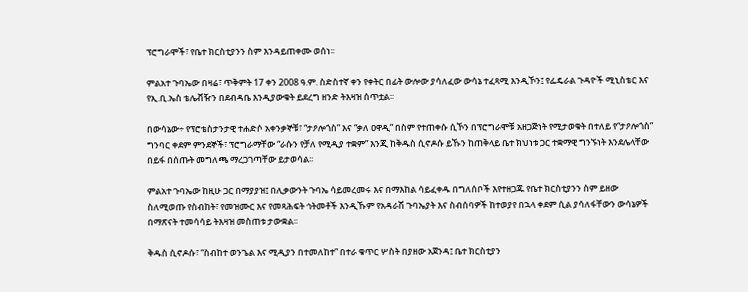ፕሮግራሞች፣ የቤተ ክርስቲያንን ስም እንዳይጠቀሙ ወሰነ፡፡

ምልአተ ጉባኤው በዛሬ፣ ጥቅምት 17 ቀን 2008 ዓ.ም. ስድስተኛ ቀን የቀትር በፊት ውሎው ያሳለፈው ውሳኔ ተፈጻሚ እንዲኾን፤ የፌዴራል ጉዳዮች ሚኒስቴር እና የኢ.ቢ.ኤስ ቴሌቭዥን በደብዳቤ እንዲያውቁት ይደረግ ዘንድ ትእዛዝ ሰጥቷል፡፡

በውሳኔው÷ የፕሮቴስታንታዊ ተሐድሶ አቀንቃኞቹ፣ “ታዖሎጎስ” እና “ቃለ ዐዋዲ” በስም የተጠቀሱ ሲኾን በፕሮግራሞቹ አዘጋጅነት የሚታወቁት በተለይ የ“ታዖሎጎስ” ግንባር ቀደም ምንደኞች፣ ፕሮግራማቸው “ራሱን የቻለ የሚዲያ ተቋም” እንጂ ከቅዱስ ሲኖዶሱ ይኹን ከጠቅላይ ቤተ ክህነቱ ጋር ተቋማዊ ግንኙነት እንደሌላቸው በይፋ በሰጡት መግለጫ ማረጋገጣቸው ይታወሳል፡፡

ምልአተ ጉባኤው ከዚሁ ጋር በማያያዝ፤ በሊቃውንት ጉባኤ ሳይመረመሩ እና በማእከል ሳይፈቀዱ በግለሰቦች እየተዘጋጁ የቤተ ክርስቲያንን ስም ይዘው ስለሚወጡ የስብከት፣ የመዝሙር እና የመጻሕፍት ኅትመቶች እንዲኹም የአዳራሽ ጉባኤያት እና ስብሰባዎች ከተወያየ በኋላ ቀደም ሲል ያሳለፋቸውን ውሳኔዎች በማጽናት ተመሳሳይ ትእዛዝ መስጠቱ ታውቋል፡፡

ቅዱስ ሲኖዶሱ፣ “ስብከተ ወንጌል እና ሚዲያን በተመለከተ” በተራ ቁጥር ሦስት በያዘው አጀንዳ፤ ቤተ ክርስቲያን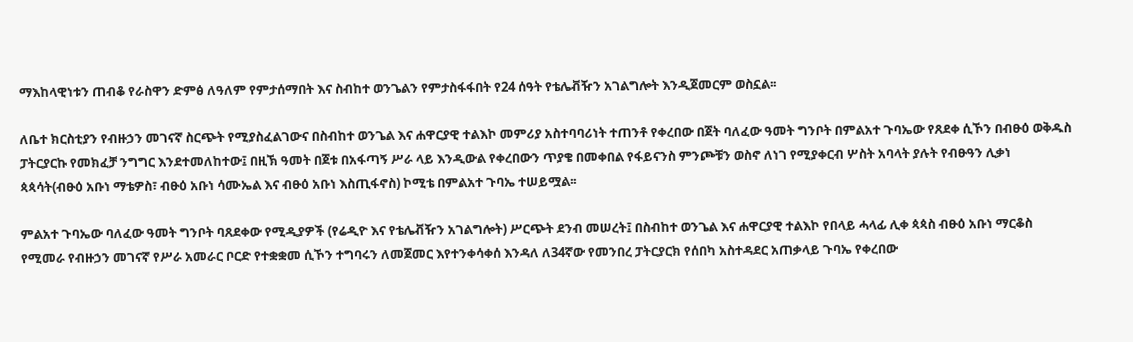ማእከላዊነቱን ጠብቆ የራስዋን ድምፅ ለዓለም የምታሰማበት እና ስብከተ ወንጌልን የምታስፋፋበት የ24 ሰዓት የቴሌቭዥን አገልግሎት እንዲጀመርም ወስኗል፡፡

ለቤተ ክርስቲያን የብዙኃን መገናኛ ስርጭት የሚያስፈልገውና በስብከተ ወንጌል እና ሐዋርያዊ ተልእኮ መምሪያ አስተባባሪነት ተጠንቶ የቀረበው በጀት ባለፈው ዓመት ግንቦት በምልአተ ጉባኤው የጸደቀ ሲኾን በብፁዕ ወቅዱስ ፓትርያርኩ የመክፈቻ ንግግር እንደተመለከተው፤ በዚኽ ዓመት በጀቱ በአፋጣኝ ሥራ ላይ እንዲውል የቀረበውን ጥያቄ በመቀበል የፋይናንስ ምንጮቹን ወስኖ ለነገ የሚያቀርብ ሦስት አባላት ያሉት የብፁዓን ሊቃነ ጳጳሳት(ብፁዕ አቡነ ማቴዎስ፣ ብፁዕ አቡነ ሳሙኤል እና ብፁዕ አቡነ እስጢፋኖስ) ኮሚቴ በምልአተ ጉባኤ ተሠይሟል፡፡

ምልአተ ጉባኤው ባለፈው ዓመት ግንቦት ባጸደቀው የሚዲያዎች (የሬዲዮ እና የቴሌቭዥን አገልግሎት) ሥርጭት ደንብ መሠረት፤ በስብከተ ወንጌል እና ሐዋርያዊ ተልእኮ የበላይ ሓላፊ ሊቀ ጳጳስ ብፁዕ አቡነ ማርቆስ የሚመራ የብዙኃን መገናኛ የሥራ አመራር ቦርድ የተቋቋመ ሲኾን ተግባሩን ለመጀመር እየተንቀሳቀሰ እንዳለ ለ34ኛው የመንበረ ፓትርያርክ የሰበካ አስተዳደር አጠቃላይ ጉባኤ የቀረበው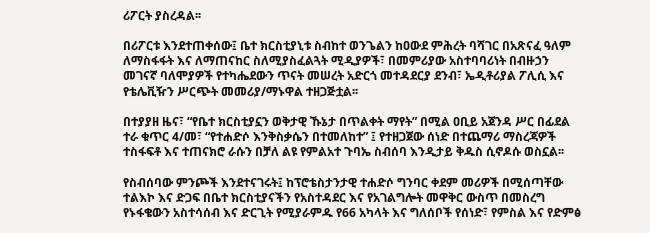ሪፖርት ያስረዳል፡፡

በሪፖርቱ እንደተጠቀሰው፤ ቤተ ክርስቲያኒቱ ስብከተ ወንጌልን ከዐውደ ምሕረት ባሻገር በአጽናፈ ዓለም ለማስፋፋት እና ለማጠናከር ስለሚያስፈልጓት ሚዲያዎች፣ በመምሪያው አስተባባሪነት በብዙኃን መገናኛ ባለሞያዎች የተካሔደውን ጥናት መሠረት አድርጎ መተዳደርያ ደንብ፣ ኤዲቶሪያል ፖሊሲ እና የቴሌቪዥን ሥርጭት መመሪያ/ማኑዋል ተዘጋጅቷል፡፡

በተያያዘ ዜና፣ “የቤተ ክርስቲያኗን ወቅታዊ ኹኔታ በጥልቀት ማየት” በሚል ዐቢይ አጀንዳ ሥር በፊደል ተራ ቁጥር 4/መ፣ “የተሐድሶ እንቅስቃሴን በተመለከተ” ፤ የተዘጋጀው ሰነድ በተጨማሪ ማስረጃዎች ተስፋፍቶ እና ተጠናክሮ ራሱን በቻለ ልዩ የምልአተ ጉባኤ ስብሰባ እንዲታይ ቅዱስ ሲኖዶሱ ወስኗል፡፡

የስብሰባው ምንጮች እንደተናገሩት፤ ከፕሮቴስታንታዊ ተሐድሶ ግንባር ቀደም መሪዎች በሚሰጣቸው ተልእኮ እና ድጋፍ በቤተ ክርስቲያናችን የአስተዳደር እና የአገልግሎት መዋቅር ውስጥ በመስረግ የኑፋቄውን አስተሳሰብ እና ድርጊት የሚያራምዱ የ66 አካላት እና ግለሰቦች የሰነድ፣ የምስል እና የድምፅ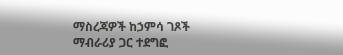ማስረጃዎች ከኃምሳ ገጾች ማብራሪያ ጋር ተደግፎ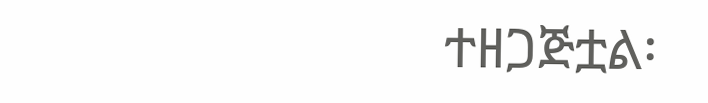ተዘጋጅቷል፡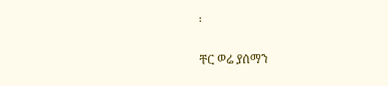፡

ቸር ወሬ ያሰማን